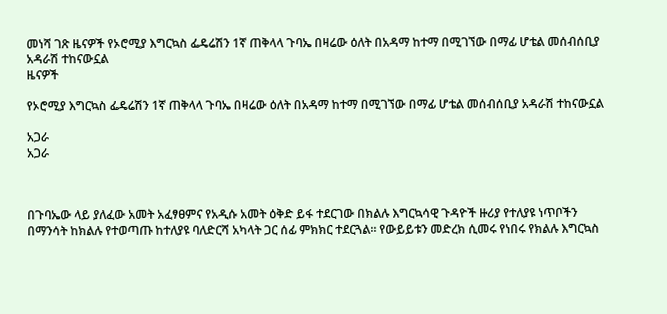መነሻ ገጽ ዜናዎች የኦሮሚያ እግርኳስ ፌዴሬሽን 1ኛ ጠቅላላ ጉባኤ በዛሬው ዕለት በአዳማ ከተማ በሚገኘው በማፊ ሆቴል መሰብሰቢያ አዳራሽ ተከናውኗል
ዜናዎች

የኦሮሚያ እግርኳስ ፌዴሬሽን 1ኛ ጠቅላላ ጉባኤ በዛሬው ዕለት በአዳማ ከተማ በሚገኘው በማፊ ሆቴል መሰብሰቢያ አዳራሽ ተከናውኗል

አጋራ
አጋራ



በጉባኤው ላይ ያለፈው አመት አፈፃፀምና የአዲሱ አመት ዕቅድ ይፋ ተደርገው በክልሉ እግርኳሳዊ ጉዳዮች ዙሪያ የተለያዩ ነጥቦችን በማንሳት ከክልሉ የተወጣጡ ከተለያዩ ባለድርሻ አካላት ጋር ሰፊ ምክክር ተደርጓል። የውይይቱን መድረክ ሲመሩ የነበሩ የክልሉ እግርኳስ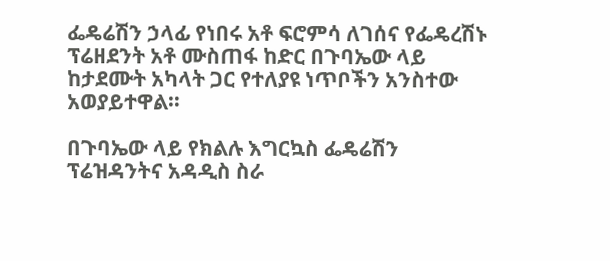ፌዴሬሽን ኃላፊ የነበሩ አቶ ፍሮምሳ ለገሰና የፌዴረሽኑ ፕሬዘደንት አቶ ሙስጠፋ ከድር በጉባኤው ላይ ከታደሙት አካላት ጋር የተለያዩ ነጥቦችን አንስተው አወያይተዋል።

በጉባኤው ላይ የክልሉ እግርኳስ ፌዴሬሽን ፕሬዝዳንትና አዳዲስ ስራ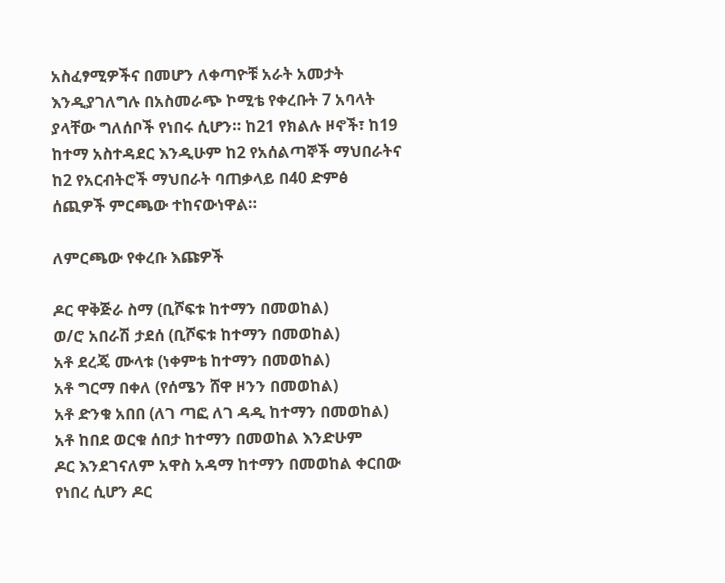አስፈፃሚዎችና በመሆን ለቀጣዮቹ አራት አመታት እንዲያገለግሉ በአስመራጭ ኮሚቴ የቀረቡት 7 አባላት ያላቸው ግለሰቦች የነበሩ ሲሆን። ከ21 የክልሉ ዞኖች፣ ከ19 ከተማ አስተዳደር እንዲሁም ከ2 የአሰልጣኞች ማህበራትና ከ2 የአርብትሮች ማህበራት ባጠቃላይ በ40 ድምፅ ሰጪዎች ምርጫው ተከናውነዋል።

ለምርጫው የቀረቡ እጩዎች

ዶር ዋቅጅራ ስማ (ቢሾፍቱ ከተማን በመወከል)
ወ/ሮ አበራሽ ታደሰ (ቢሾፍቱ ከተማን በመወከል)
አቶ ደረጄ ሙላቱ (ነቀምቴ ከተማን በመወከል)
አቶ ግርማ በቀለ (የሰሜን ሸዋ ዞንን በመወከል)
አቶ ድንቁ አበበ (ለገ ጣፎ ለገ ዳዲ ከተማን በመወከል)
አቶ ከበደ ወርቁ ሰበታ ከተማን በመወከል እንድሁም
ዶር እንደገናለም አዋስ አዳማ ከተማን በመወከል ቀርበው የነበረ ሲሆን ዶር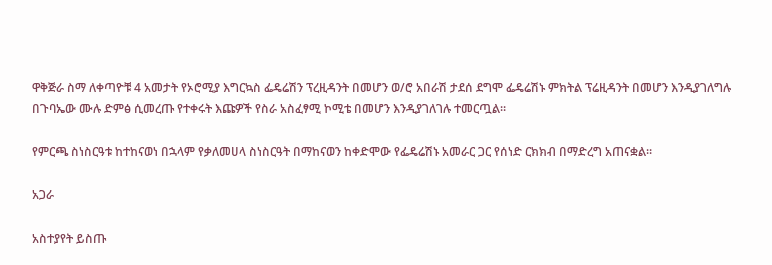ዋቅጅራ ስማ ለቀጣዮቹ 4 አመታት የኦሮሚያ እግርኳስ ፌዴሬሽን ፕረዚዳንት በመሆን ወ/ሮ አበራሽ ታደሰ ደግሞ ፌዴሬሽኑ ምክትል ፕሬዚዳንት በመሆን እንዲያገለግሉ በጉባኤው ሙሉ ድምፅ ሲመረጡ የተቀሩት እጩዎች የስራ አስፈፃሚ ኮሚቴ በመሆን እንዲያገለገሉ ተመርጧል።

የምርጫ ስነስርዓቱ ከተከናወነ በኋላም የቃለመሀላ ስነስርዓት በማከናወን ከቀድሞው የፌዴሬሽኑ አመራር ጋር የሰነድ ርክክብ በማድረግ አጠናቋል።

አጋራ

አስተያየት ይስጡ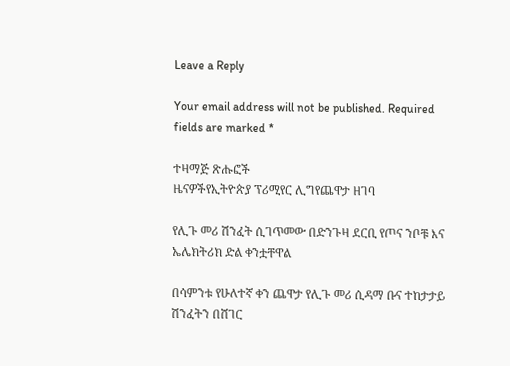Leave a Reply

Your email address will not be published. Required fields are marked *

ተዛማጅ ጽሑፎች
ዜናዎችየኢትዮጵያ ፕሪሚየር ሊግየጨዋታ ዘገባ

የሊጉ መሪ ሽንፈት ሲገጥመው በድንጉዛ ደርቢ የጦና ንቦቹ እና ኤሌክትሪክ ድል ቀንቷቸዋል

በሳምንቱ የሁለተኛ ቀን ጨዋታ የሊጉ መሪ ሲዳማ ቡና ተከታታይ ሽንፈትን በሸገር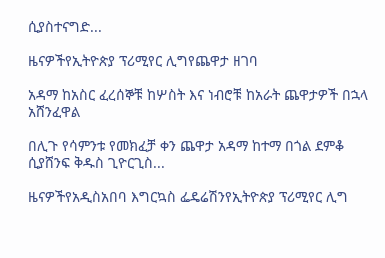ሲያስተናግድ...

ዜናዎችየኢትዮጵያ ፕሪሚየር ሊግየጨዋታ ዘገባ

አዳማ ከአስር ፈረሰኞቹ ከሦስት እና ነብሮቹ ከአራት ጨዋታዎች በኋላ አሸንፈዋል

በሊጉ የሳምንቱ የመክፈቻ ቀን ጨዋታ አዳማ ከተማ በጎል ደምቆ ሲያሸንፍ ቅዱስ ጊዮርጊስ...

ዜናዎችየአዲስአበባ እግርኳስ ፌዴሬሽንየኢትዮጵያ ፕሪሚየር ሊግ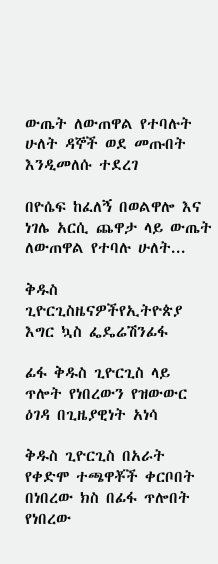ውጤት ለውጠዋል የተባሉት ሁለት ዳኞች ወደ መጡበት እንዲመለሱ ተደረገ

በዮሴፍ ከፈለኝ በወልዋሎ እና ነገሌ አርሲ ጨዋታ ላይ ውጤት ለውጠዋል የተባሉ ሁለት...

ቅዱስ ጊዮርጊስዜናዎችየኢትዮጵያ እግር ኳስ ፌዴሬሽንፊፋ

ፊፋ ቅዱስ ጊዮርጊስ ላይ ጥሎት የነበረውን የዝውውር ዕገዳ በጊዜያዊነት አነሳ

ቅዱስ ጊዮርጊስ በአራት የቀድሞ ተጫዋቾች ቀርቦበት በነበረው ክስ በፊፋ ጥሎበት የነበረው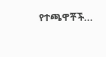የተጫዋቾች...